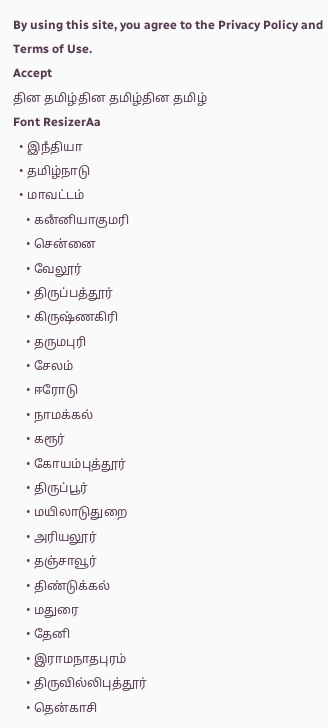By using this site, you agree to the Privacy Policy and Terms of Use.
Accept
தின தமிழ்தின தமிழ்தின தமிழ்
Font ResizerAa
  • இநஂதியா
  • தமிழ்நாடு
  • மாவட்டம்
    • கனஂனியாகுமரி
    • சென்னை
    • வேலூர்
    • திருப்பத்தூர்
    • கிருஷ்ணகிரி
    • தருமபுரி
    • சேலம்
    • ஈரோடு
    • நாமக்கல்
    • கரூர்
    • கோயம்புத்தூர்
    • திருப்பூர்
    • மயிலாடுதுறை
    • அரியலூர்
    • தஞ்சாவூர்
    • திண்டுக்கல்
    • மதுரை
    • தேனி
    • இராமநாதபுரம்
    • திருவில்லிபுத்தூர்
    • தென்காசி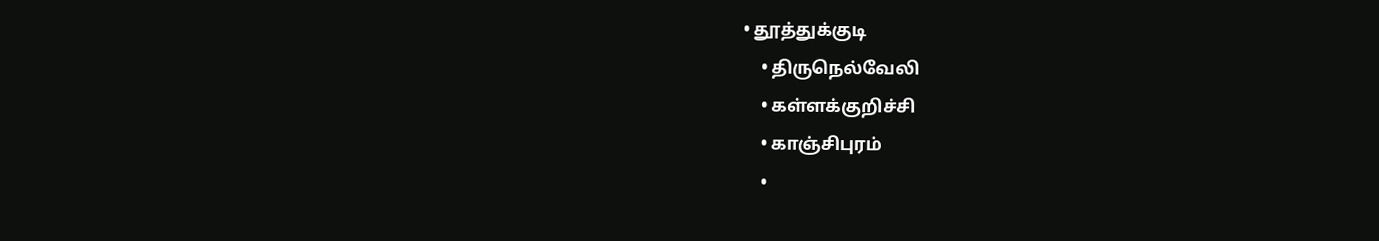• தூத்துக்குடி
    • திருநெல்வேலி
    • கள்ளக்குறிச்சி
    • காஞ்சிபுரம்
    •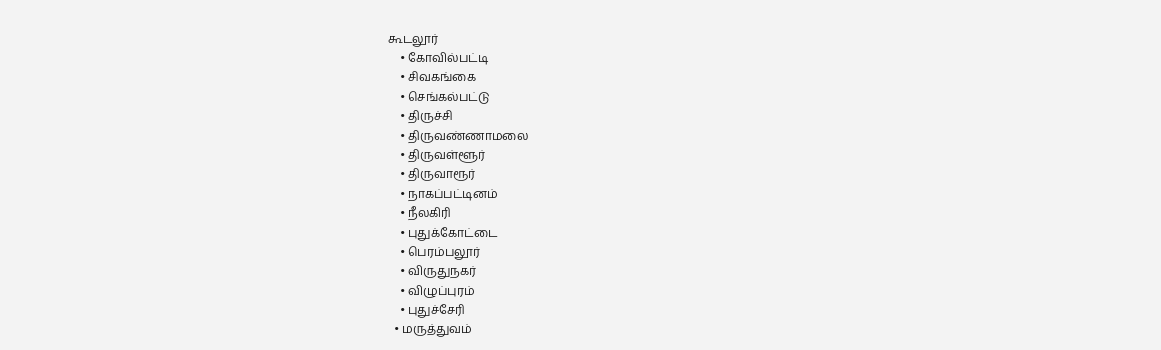கூடலூர்
    • கோவில்பட்டி
    • சிவகங்கை
    • செங்கல்பட்டு
    • திருச்சி
    • திருவண்ணாமலை
    • திருவள்ளூர்
    • திருவாரூர்
    • நாகப்பட்டினம்
    • நீலகிரி
    • புதுக்கோட்டை
    • பெரம்பலூர்
    • விருதுநகர்
    • விழுப்புரம்
    • புதுச்சேரி
  • மருத்துவம்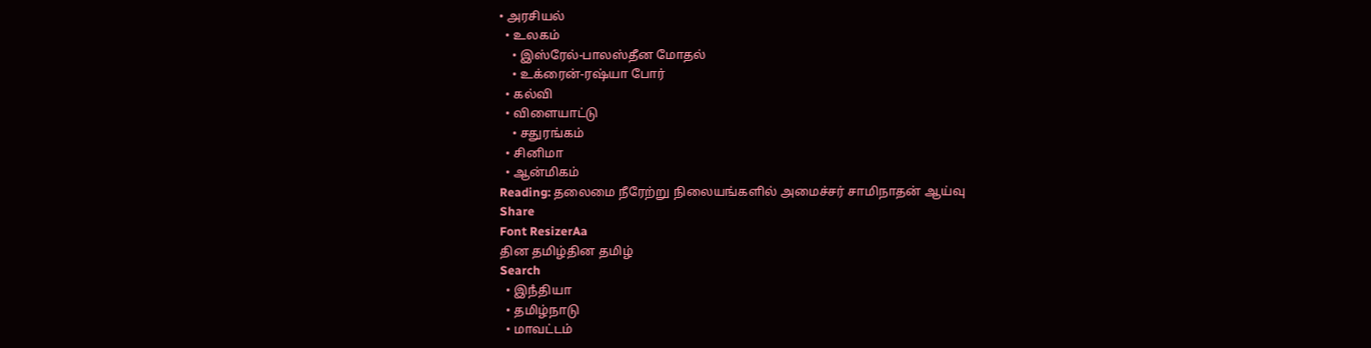• அரசியல்
  • உலகம்
    • இஸ்ரேல்-பாலஸ்தீன மோதல்
    • உக்ரைன்-ரஷ்யா போர்
  • கல்வி
  • விளையாட்டு
    • சதுரங்கம்
  • சினிமா
  • ஆன்மிகம்
Reading: தலைமை நீரேற்று நிலையங்களில் அமைச்சர் சாமிநாதன் ஆய்வு
Share
Font ResizerAa
தின தமிழ்தின தமிழ்
Search
  • இநஂதியா
  • தமிழ்நாடு
  • மாவட்டம்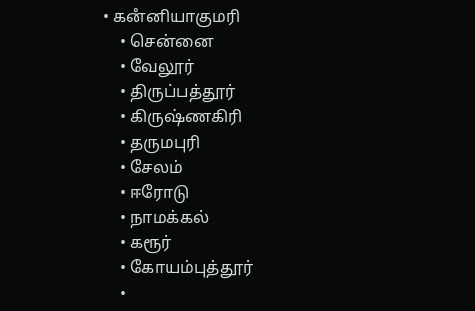• கனஂனியாகுமரி
    • சென்னை
    • வேலூர்
    • திருப்பத்தூர்
    • கிருஷ்ணகிரி
    • தருமபுரி
    • சேலம்
    • ஈரோடு
    • நாமக்கல்
    • கரூர்
    • கோயம்புத்தூர்
    •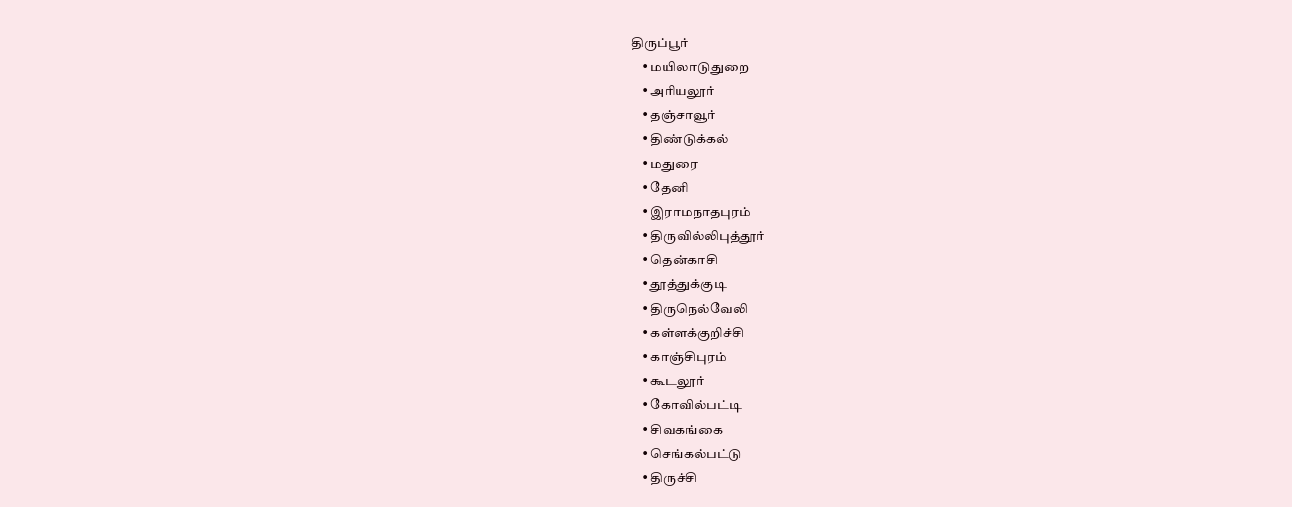திருப்பூர்
    • மயிலாடுதுறை
    • அரியலூர்
    • தஞ்சாவூர்
    • திண்டுக்கல்
    • மதுரை
    • தேனி
    • இராமநாதபுரம்
    • திருவில்லிபுத்தூர்
    • தென்காசி
    • தூத்துக்குடி
    • திருநெல்வேலி
    • கள்ளக்குறிச்சி
    • காஞ்சிபுரம்
    • கூடலூர்
    • கோவில்பட்டி
    • சிவகங்கை
    • செங்கல்பட்டு
    • திருச்சி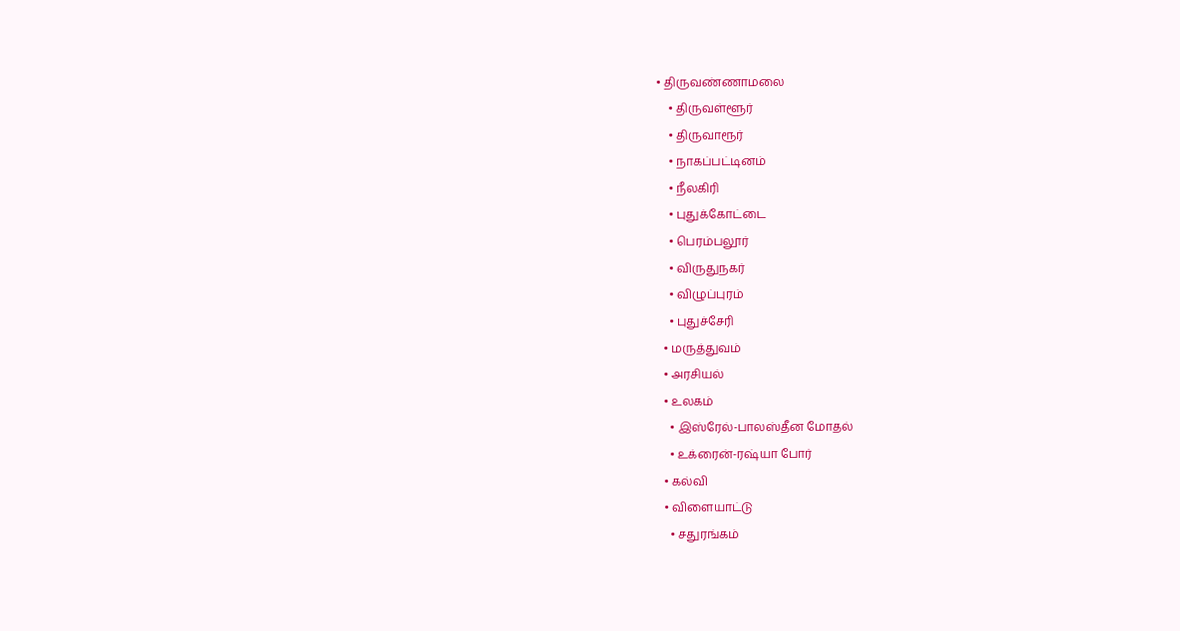• திருவண்ணாமலை
    • திருவள்ளூர்
    • திருவாரூர்
    • நாகப்பட்டினம்
    • நீலகிரி
    • புதுக்கோட்டை
    • பெரம்பலூர்
    • விருதுநகர்
    • விழுப்புரம்
    • புதுச்சேரி
  • மருத்துவம்
  • அரசியல்
  • உலகம்
    • இஸ்ரேல்-பாலஸ்தீன மோதல்
    • உக்ரைன்-ரஷ்யா போர்
  • கல்வி
  • விளையாட்டு
    • சதுரங்கம்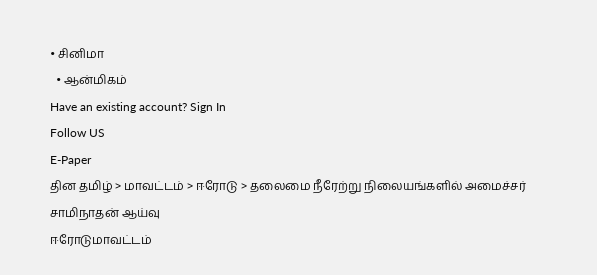• சினிமா
  • ஆன்மிகம்
Have an existing account? Sign In
Follow US
E-Paper
தின தமிழ் > மாவட்டம் > ஈரோடு > தலைமை நீரேற்று நிலையங்களில் அமைச்சர் சாமிநாதன் ஆய்வு
ஈரோடுமாவட்டம்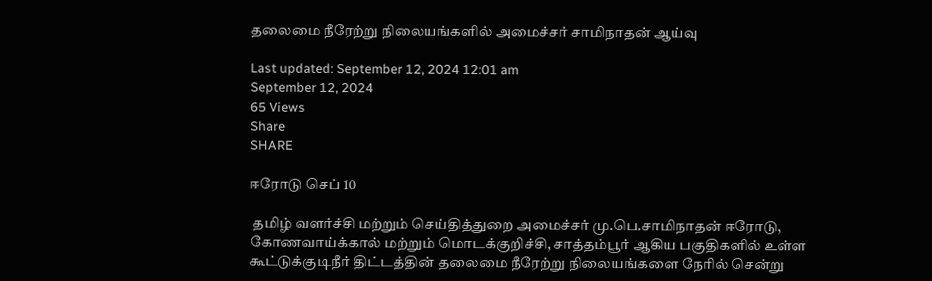தலைமை நீரேற்று நிலையங்களில் அமைச்சர் சாமிநாதன் ஆய்வு

Last updated: September 12, 2024 12:01 am
September 12, 2024
65 Views
Share
SHARE

ஈரோடு செப் 10

 தமிழ் வளர்ச்சி மற்றும் செய்தித்துறை அமைச்சர் மு.பெ.சாமிநாதன் ஈரோடு, கோணவாய்க்கால் மற்றும் மொடக்குறிச்சி, சாத்தம்பூர் ஆகிய பகுதிகளில் உள்ள கூட்டுக்குடிநீர் திட்டத்தின் தலைமை நீரேற்று நிலையங்களை நேரில் சென்று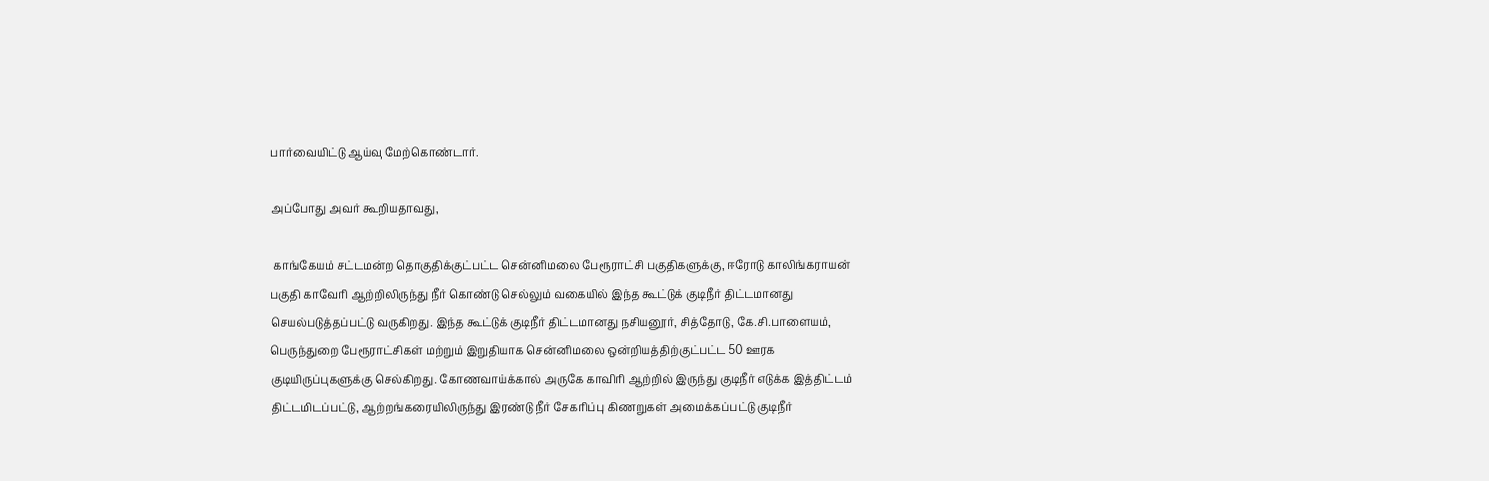பார்வையிட்டு ஆய்வு மேற்கொண்டார்.

அப்போது அவர் கூறியதாவது,

 காங்கேயம் சட்டமன்ற தொகுதிக்குட்பட்ட சென்னிமலை பேரூராட்சி பகுதிகளுக்கு, ஈரோடு காலிங்கராயன் பகுதி காவேரி ஆற்றிலிருந்து நீர் கொண்டு செல்லும் வகையில் இந்த கூட்டுக் குடிநீர் திட்டமானது செயல்படுத்தப்பட்டு வருகிறது. இந்த கூட்டுக் குடிநீர் திட்டமானது நசியனூர், சித்தோடு, கே.சி.பாளையம், பெருந்துறை பேரூராட்சிகள் மற்றும் இறுதியாக சென்னிமலை ஒன்றியத்திற்குட்பட்ட 50 ஊரக குடியிருப்புகளுக்கு செல்கிறது. கோணவாய்க்கால் அருகே காவிரி ஆற்றில் இருந்து குடிநீர் எடுக்க இத்திட்டம் திட்டமிடப்பட்டு, ஆற்றங்கரையிலிருந்து இரண்டு நீர் சேகரிப்பு கிணறுகள் அமைக்கப்பட்டு குடிநீர்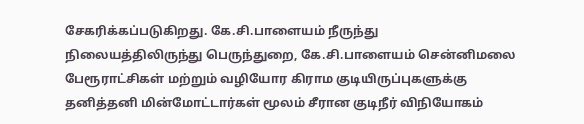சேகரிக்கப்படுகிறது. கே.சி.பாளையம் நீருந்து நிலையத்திலிருந்து பெருந்துறை, கே.சி.பாளையம் சென்னிமலை பேரூராட்சிகள் மற்றும் வழியோர கிராம குடியிருப்புகளுக்கு தனித்தனி மின்மோட்டார்கள் மூலம் சீரான குடிநீர் விநியோகம்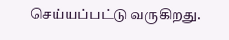செய்யப்பட்டு வருகிறது.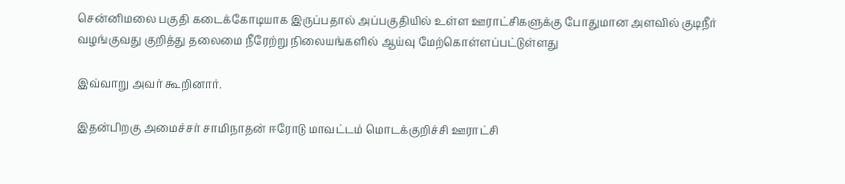சென்னிமலை பகுதி கடைக்கோடியாக இருப்பதால் அப்பகுதியில் உள்ள ஊராட்சிகளுக்கு போதுமான அளவில் குடிநீர் வழங்குவது குறித்து தலைமை நீரேற்று நிலையங்களில் ஆய்வு மேற்கொள்ளப்பட்டுள்ளது

இவ்வாறு அவர் கூறினார்.

இதன்பிறகு அமைச்சர் சாமிநாதன் ஈரோடு மாவட்டம் மொடக்குறிச்சி ஊராட்சி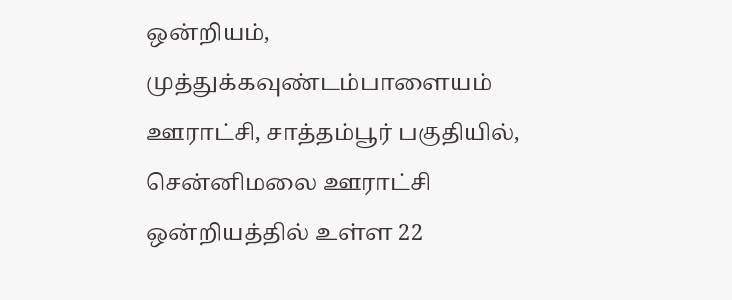ஒன்றியம், முத்துக்கவுண்டம்பாளையம் ஊராட்சி, சாத்தம்பூர் பகுதியில், சென்னிமலை ஊராட்சி ஒன்றியத்தில் உள்ள 22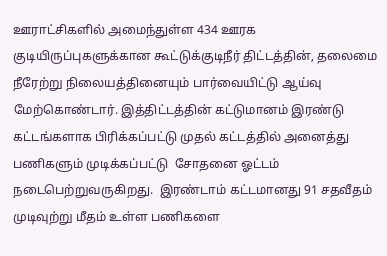ஊராட்சிகளில் அமைந்துள்ள 434 ஊரக குடியிருப்புகளுக்கான கூட்டுக்குடிநீர் திட்டத்தின், தலைமை நீரேற்று நிலையத்தினையும் பார்வையிட்டு ஆய்வு மேற்கொண்டார். இத்திட்டத்தின் கட்டுமானம் இரண்டு கட்டங்களாக பிரிக்கப்பட்டு முதல் கட்டத்தில் அனைத்து பணிகளும் முடிக்கப்பட்டு  சோதனை ஓட்டம் நடைபெற்றுவருகிறது.  இரண்டாம் கட்டமானது 91 சதவீதம் முடிவுற்று மீதம் உள்ள பணிகளை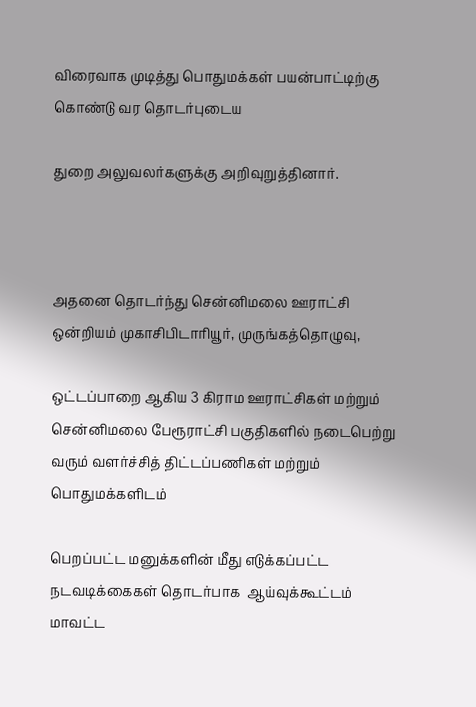விரைவாக முடித்து பொதுமக்கள் பயன்பாட்டிற்கு கொண்டு வர தொடர்புடைய

துறை அலுவலர்களுக்கு அறிவுறுத்தினார்.



அதனை தொடர்ந்து சென்னிமலை ஊராட்சி ஒன்றியம் முகாசிபிடாரியூர், முருங்கத்தொழுவு,

ஒட்டப்பாறை ஆகிய 3 கிராம ஊராட்சிகள் மற்றும் சென்னிமலை பேரூராட்சி பகுதிகளில் நடைபெற்று வரும் வளர்ச்சித் திட்டப்பணிகள் மற்றும் பொதுமக்களிடம்

பெறப்பட்ட மனுக்களின் மீது எடுக்கப்பட்ட நடவடிக்கைகள் தொடர்பாக  ஆய்வுக்கூட்டம் மாவட்ட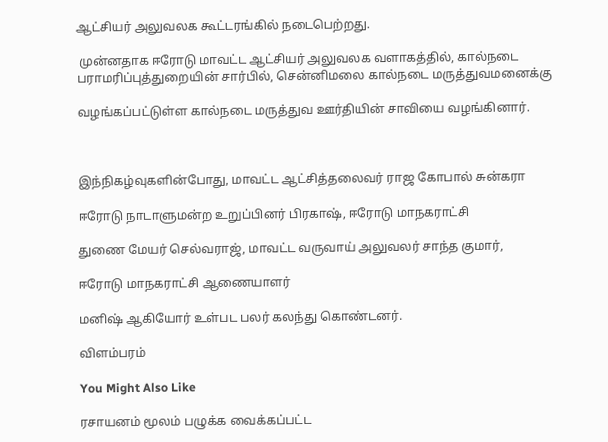ஆட்சியர் அலுவலக கூட்டரங்கில் நடைபெற்றது.

 முன்னதாக ஈரோடு மாவட்ட ஆட்சியர் அலுவலக வளாகத்தில், கால்நடை பராமரிப்புத்துறையின் சார்பில், சென்னிமலை கால்நடை மருத்துவமனைக்கு

வழங்கப்பட்டுள்ள கால்நடை மருத்துவ ஊர்தியின் சாவியை வழங்கினார்.



இந்நிகழ்வுகளின்போது, மாவட்ட ஆட்சித்தலைவர் ராஜ கோபால் சுன்கரா

ஈரோடு நாடாளுமன்ற உறுப்பினர் பிரகாஷ், ஈரோடு மாநகராட்சி

துணை மேயர் செல்வராஜ், மாவட்ட வருவாய் அலுவலர் சாந்த குமார்,

ஈரோடு மாநகராட்சி ஆணையாளர்

மனிஷ் ஆகியோர் உள்பட பலர் கலந்து கொண்டனர்.

விளம்பரம்

You Might Also Like

ரசாயனம் மூலம் பழுக்க வைக்கப்பட்ட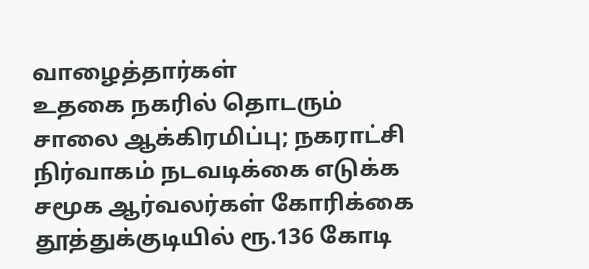வாழைத்தார்கள்
உதகை நகரில் தொடரும் சாலை ஆக்கிரமிப்பு; நகராட்சி நிர்வாகம் நடவடிக்கை எடுக்க சமூக ஆர்வலர்கள் கோரிக்கை
தூத்துக்குடியில் ரூ.136 கோடி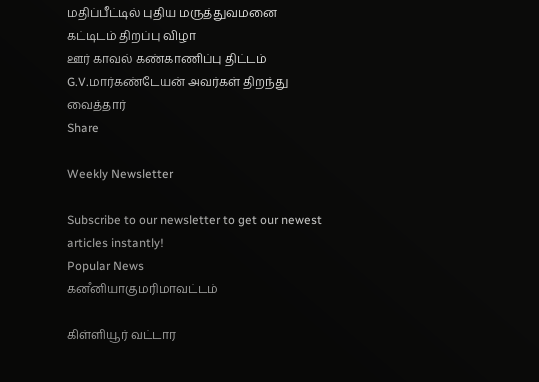மதிப்பீட்டில் புதிய மருத்துவமனை கட்டிடம் திறப்பு விழா
ஊர் காவல் கண்காணிப்பு திட்டம்
G.V.மார்கண்டேயன் அவர்கள் திறந்து வைத்தார்
Share

Weekly Newsletter

Subscribe to our newsletter to get our newest articles instantly!
Popular News
கனஂனியாகுமரிமாவட்டம்

கிள்ளியூர் வட்டார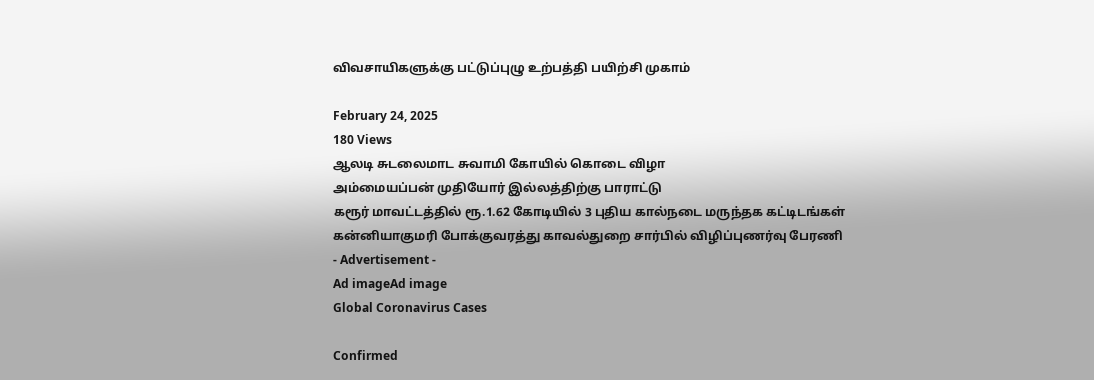விவசாயிகளுக்கு பட்டுப்புழு உற்பத்தி பயிற்சி முகாம்

February 24, 2025
180 Views
ஆலடி சுடலைமாட சுவாமி கோயில் கொடை விழா
அம்மையப்பன் முதியோர் இல்லத்திற்கு பாராட்டு
கரூர் மாவட்டத்தில் ரூ.1.62 கோடியில் 3 புதிய கால்நடை மருந்தக கட்டிடங்கள்
கன்னியாகுமரி போக்குவரத்து காவல்துறை சார்பில் விழிப்புணர்வு பேரணி
- Advertisement -
Ad imageAd image
Global Coronavirus Cases

Confirmed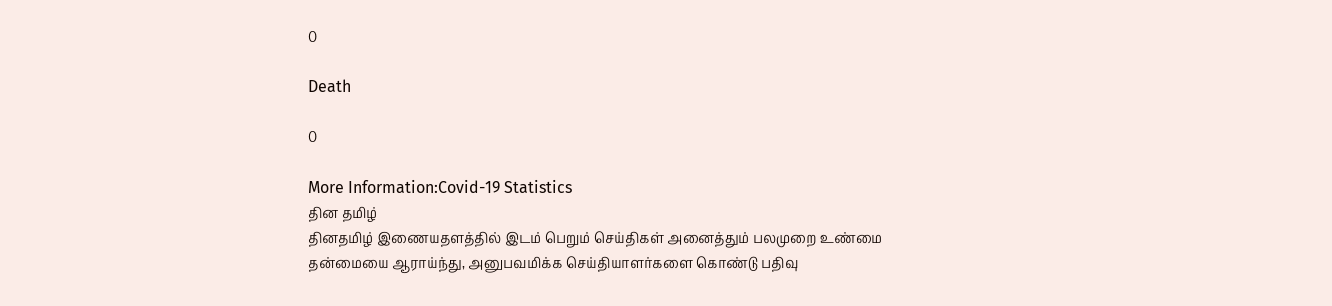0

Death

0

More Information:Covid-19 Statistics
தின தமிழ்
தினதமிழ் இணையதளத்தில் இடம் பெறும் செய்திகள் அனைத்தும் பலமுறை உண்மை தன்மையை ஆராய்ந்து, அனுபவமிக்க செய்தியாளர்களை கொண்டு பதிவு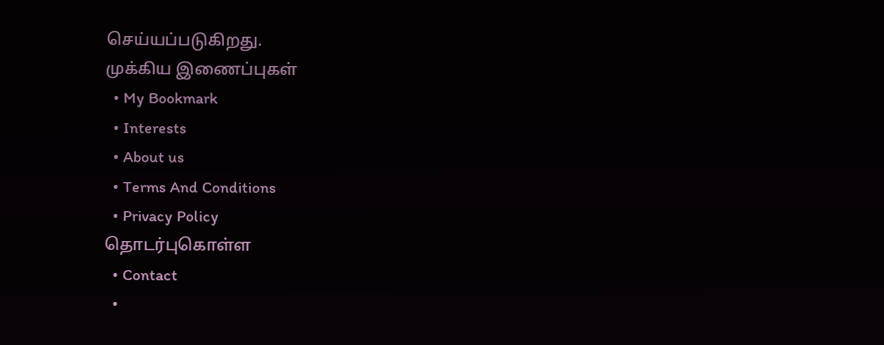செய்யப்படுகிறது.
முக்கிய இணைப்புகள்
  • My Bookmark
  • Interests
  • About us
  • Terms And Conditions
  • Privacy Policy
தொடர்புகொள்ள
  • Contact
  •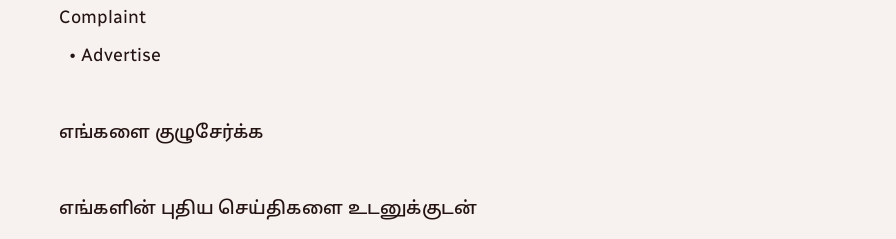Complaint
  • Advertise

எங்களை குழுசேர்க்க

எங்களின் புதிய செய்திகளை உடனுக்குடன்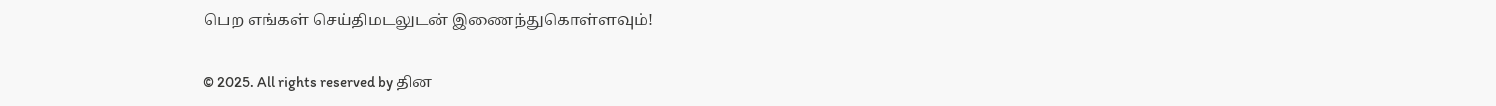பெற எங்கள் செய்திமடலுடன் இணைந்துகொள்ளவும்!

© 2025. All rights reserved by தின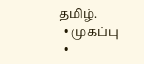தமிழ்.
  • முகப்பு
  •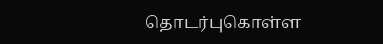தொடர்புகொள்ள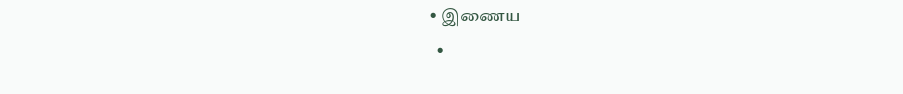• இணைய
  •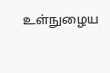உள்நுழைய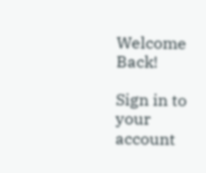Welcome Back!

Sign in to your account